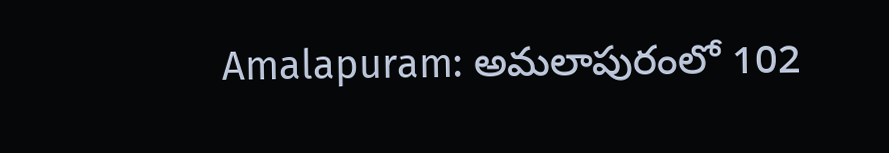Amalapuram: అమలాపురంలో 102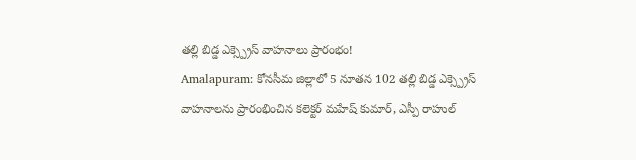తల్లి బిడ్డ ఎక్స్ప్రెస్ వాహనాలు ప్రారంభం!
Amalapuram: కోనసీమ జిల్లాలో 5 నూతన 102 తల్లి బిడ్డ ఎక్స్ప్రెస్ వాహనాలను ప్రారంభించిన కలెక్టర్ మహేష్ కుమార్, ఎస్పీ రాహుల్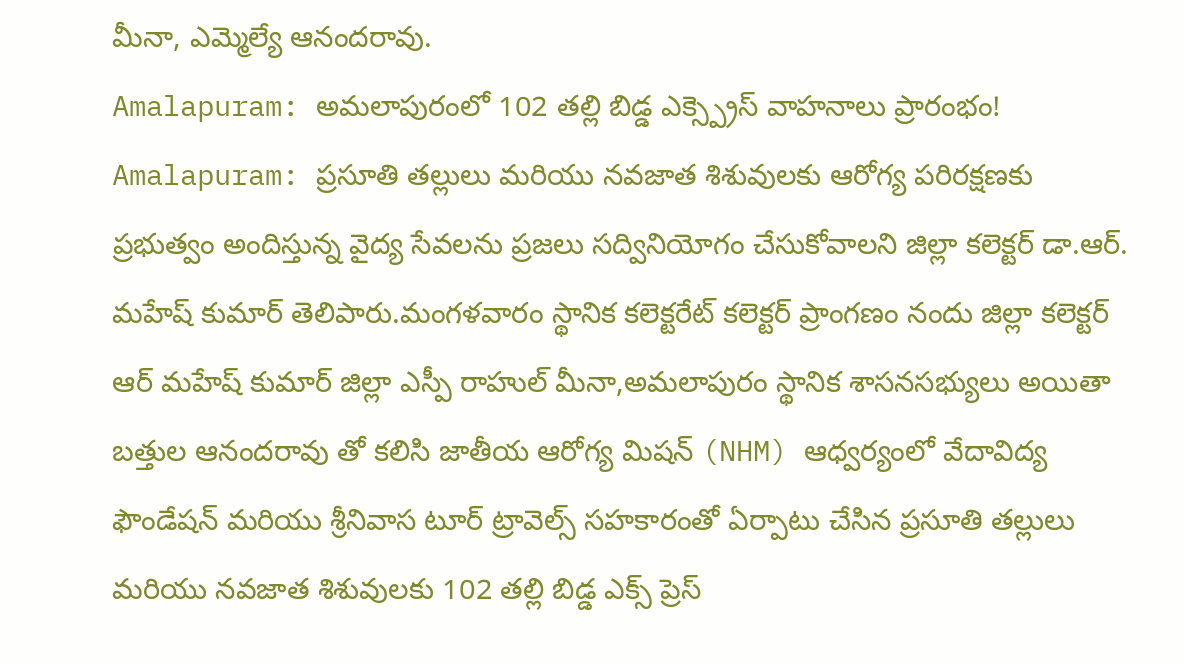మీనా, ఎమ్మెల్యే ఆనందరావు.
Amalapuram: అమలాపురంలో 102 తల్లి బిడ్డ ఎక్స్ప్రెస్ వాహనాలు ప్రారంభం!
Amalapuram: ప్రసూతి తల్లులు మరియు నవజాత శిశువులకు ఆరోగ్య పరిరక్షణకు ప్రభుత్వం అందిస్తున్న వైద్య సేవలను ప్రజలు సద్వినియోగం చేసుకోవాలని జిల్లా కలెక్టర్ డా.ఆర్. మహేష్ కుమార్ తెలిపారు.మంగళవారం స్థానిక కలెక్టరేట్ కలెక్టర్ ప్రాంగణం నందు జిల్లా కలెక్టర్ ఆర్ మహేష్ కుమార్ జిల్లా ఎస్పీ రాహుల్ మీనా,అమలాపురం స్థానిక శాసనసభ్యులు అయితా బత్తుల ఆనందరావు తో కలిసి జాతీయ ఆరోగ్య మిషన్ (NHM) ఆధ్వర్యంలో వేదావిద్య ఫౌండేషన్ మరియు శ్రీనివాస టూర్ ట్రావెల్స్ సహకారంతో ఏర్పాటు చేసిన ప్రసూతి తల్లులు మరియు నవజాత శిశువులకు 102 తల్లి బిడ్డ ఎక్స్ ప్రెస్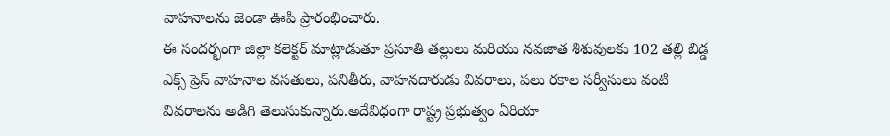వాహనాలను జెండా ఊపి ప్రారంభించారు.
ఈ సందర్భంగా జిల్లా కలెక్టర్ మాట్లాడుతూ ప్రసూతి తల్లులు మరియు నవజాత శిశువులకు 102 తల్లి బిడ్డ ఎక్స్ ప్రెస్ వాహనాల వసతులు, పనితీరు, వాహనదారుడు వివరాలు, పలు రకాల సర్వీసులు వంటి వివరాలను అడిగి తెలుసుకున్నారు.అదేవిధంగా రాష్ట్ర ప్రభుత్వం ఏరియా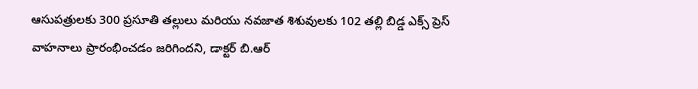ఆసుపత్రులకు 300 ప్రసూతి తల్లులు మరియు నవజాత శిశువులకు 102 తల్లి బిడ్డ ఎక్స్ ప్రెస్ వాహనాలు ప్రారంభించడం జరిగిందని, డాక్టర్ బి.ఆర్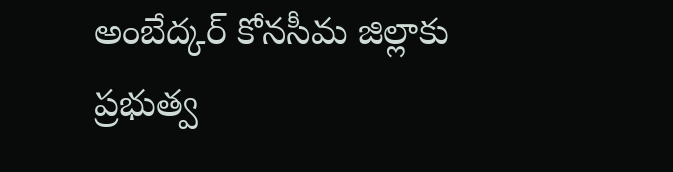అంబేద్కర్ కోనసీమ జిల్లాకు ప్రభుత్వ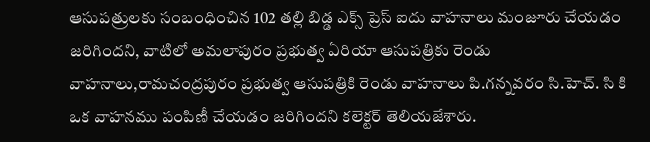ఆసుపత్రులకు సంబంధించిన 102 తల్లి బిడ్డ ఎక్స్ ప్రెస్ ఐదు వాహనాలు మంజూరు చేయడం జరిగిందని, వాటిలో అమలాపురం ప్రభుత్వ ఏరియా ఆసుపత్రికు రెండు వాహనాలు,రామచంద్రపురం ప్రభుత్వ ఆసుపత్రికి రెండు వాహనాలు పి.గన్నవరం సి.హెచ్. సి కి ఒక వాహనము పంపిణీ చేయడం జరిగిందని కలెక్టర్ తెలియజేశారు.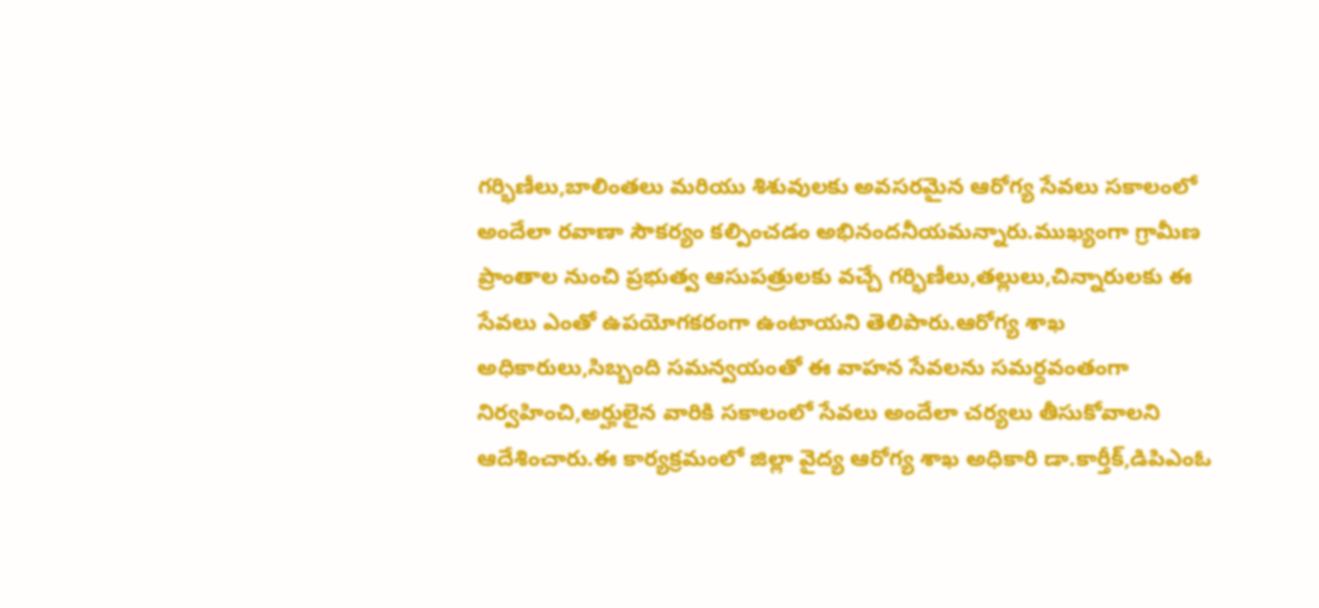గర్భిణీలు,బాలింతలు మరియు శిశువులకు అవసరమైన ఆరోగ్య సేవలు సకాలంలో అందేలా రవాణా సౌకర్యం కల్పించడం అభినందనీయమన్నారు.ముఖ్యంగా గ్రామీణ ప్రాంతాల నుంచి ప్రభుత్వ ఆసుపత్రులకు వచ్చే గర్భిణీలు,తల్లులు,చిన్నారులకు ఈ సేవలు ఎంతో ఉపయోగకరంగా ఉంటాయని తెలిపారు.ఆరోగ్య శాఖ అధికారులు,సిబ్బంది సమన్వయంతో ఈ వాహన సేవలను సమర్థవంతంగా నిర్వహించి,అర్హులైన వారికి సకాలంలో సేవలు అందేలా చర్యలు తీసుకోవాలని ఆదేశించారు.ఈ కార్యక్రమంలో జిల్లా వైద్య ఆరోగ్య శాఖ అధికారి డా.కార్తీక్,డిపిఎంఓ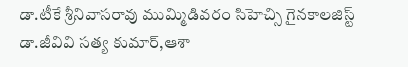డా.టీకే శ్రీనివాసరావు ముమ్మిడివరం సిహెచ్సి గైనకాలజిస్ట్ డా.జీవివి సత్య కుమార్,ఆశా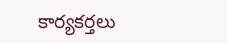కార్యకర్తలు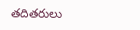తదితరులు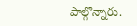పాల్గొన్నారు.